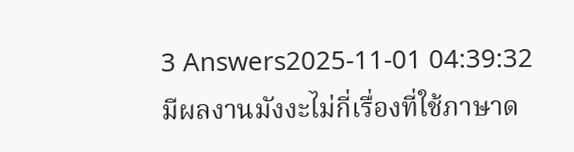3 Answers2025-11-01 04:39:32
มีผลงานมังงะไม่กี่เรื่องที่ใช้ภาษาด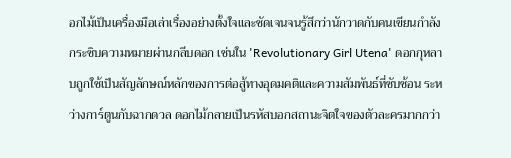อกไม้เป็นเครื่องมือเล่าเรื่องอย่างตั้งใจและชัดเจนจนรู้สึกว่านักวาดกับคนเขียนกำลังกระซิบความหมายผ่านกลีบดอก เช่นใน 'Revolutionary Girl Utena' ดอกกุหลาบถูกใช้เป็นสัญลักษณ์หลักของการต่อสู้ทางอุดมคติและความสัมพันธ์ที่ซับซ้อน ระหว่างการ์ตูนกับฉากดวล ดอกไม้กลายเป็นรหัสบอกสถานะจิตใจของตัวละครมากกว่า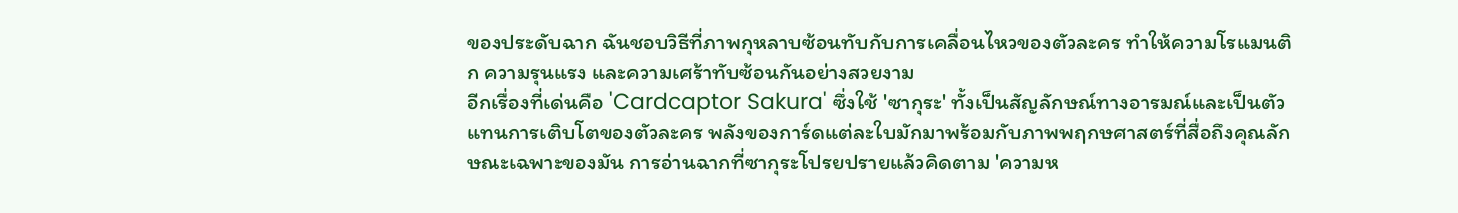ของประดับฉาก ฉันชอบวิธีที่ภาพกุหลาบซ้อนทับกับการเคลื่อนไหวของตัวละคร ทำให้ความโรแมนติก ความรุนแรง และความเศร้าทับซ้อนกันอย่างสวยงาม
อีกเรื่องที่เด่นคือ 'Cardcaptor Sakura' ซึ่งใช้ 'ซากุระ' ทั้งเป็นสัญลักษณ์ทางอารมณ์และเป็นตัวแทนการเติบโตของตัวละคร พลังของการ์ดแต่ละใบมักมาพร้อมกับภาพพฤกษศาสตร์ที่สื่อถึงคุณลักษณะเฉพาะของมัน การอ่านฉากที่ซากุระโปรยปรายแล้วคิดตาม 'ความห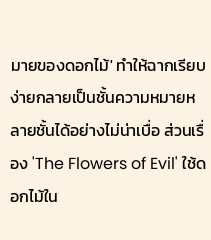มายของดอกไม้' ทำให้ฉากเรียบง่ายกลายเป็นชั้นความหมายหลายชั้นได้อย่างไม่น่าเบื่อ ส่วนเรื่อง 'The Flowers of Evil' ใช้ดอกไม้ใน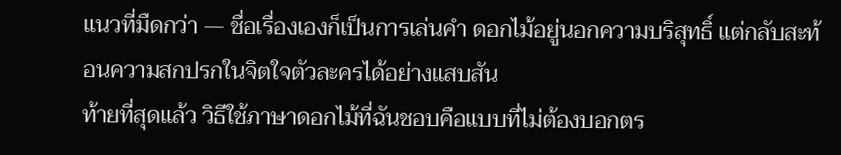แนวที่มืดกว่า — ชื่อเรื่องเองก็เป็นการเล่นคำ ดอกไม้อยู่นอกความบริสุทธิ์ แต่กลับสะท้อนความสกปรกในจิตใจตัวละครได้อย่างแสบสัน
ท้ายที่สุดแล้ว วิธีใช้ภาษาดอกไม้ที่ฉันชอบคือแบบที่ไม่ต้องบอกตร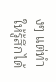งๆ แต่ทำให้รู้สึกได้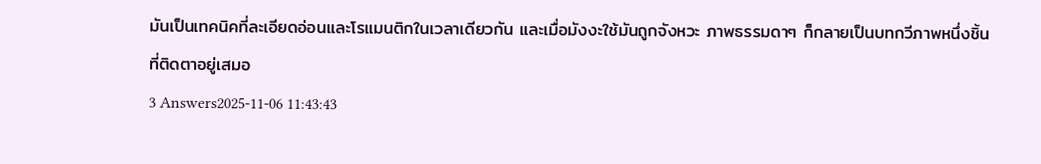มันเป็นเทคนิคที่ละเอียดอ่อนและโรแมนติกในเวลาเดียวกัน และเมื่อมังงะใช้มันถูกจังหวะ ภาพธรรมดาๆ ก็กลายเป็นบทกวีภาพหนึ่งชิ้นที่ติดตาอยู่เสมอ
3 Answers2025-11-06 11:43:43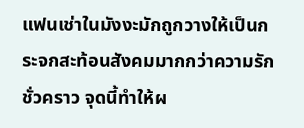แฟนเช่าในมังงะมักถูกวางให้เป็นกระจกสะท้อนสังคมมากกว่าความรักชั่วคราว จุดนี้ทำให้ผ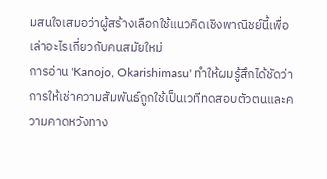มสนใจเสมอว่าผู้สร้างเลือกใช้แนวคิดเชิงพาณิชย์นี้เพื่อเล่าอะไรเกี่ยวกับคนสมัยใหม่
การอ่าน 'Kanojo, Okarishimasu' ทำให้ผมรู้สึกได้ชัดว่าการให้เช่าความสัมพันธ์ถูกใช้เป็นเวทีทดสอบตัวตนและความคาดหวังทาง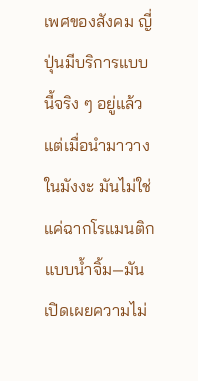เพศของสังคม ญี่ปุ่นมีบริการแบบนี้จริง ๆ อยู่แล้ว แต่เมื่อนำมาวางในมังงะ มันไม่ใช่แค่ฉากโรแมนติกแบบน้ำจิ้ม—มันเปิดเผยความไม่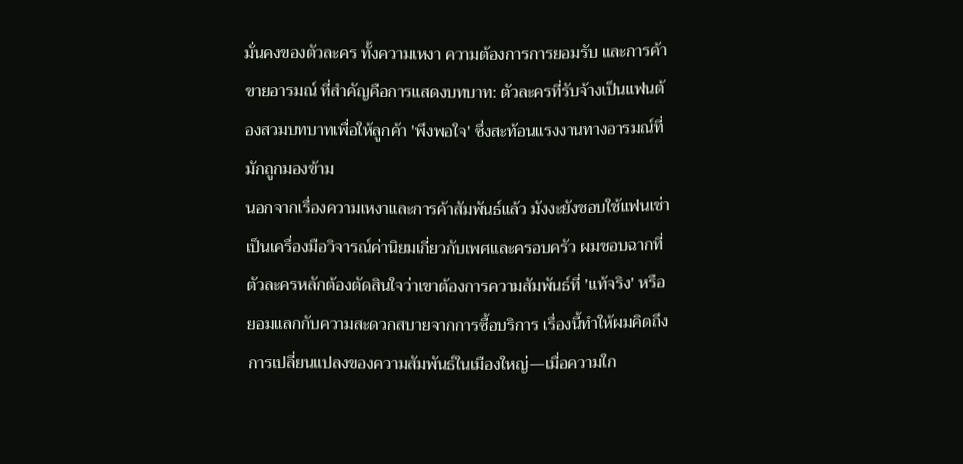มั่นคงของตัวละคร ทั้งความเหงา ความต้องการการยอมรับ และการค้าขายอารมณ์ ที่สำคัญคือการแสดงบทบาท: ตัวละครที่รับจ้างเป็นแฟนต้องสวมบทบาทเพื่อให้ลูกค้า 'พึงพอใจ' ซึ่งสะท้อนแรงงานทางอารมณ์ที่มักถูกมองข้าม
นอกจากเรื่องความเหงาและการค้าสัมพันธ์แล้ว มังงะยังชอบใช้แฟนเช่าเป็นเครื่องมือวิจารณ์ค่านิยมเกี่ยวกับเพศและครอบครัว ผมชอบฉากที่ตัวละครหลักต้องตัดสินใจว่าเขาต้องการความสัมพันธ์ที่ 'แท้จริง' หรือยอมแลกกับความสะดวกสบายจากการซื้อบริการ เรื่องนี้ทำให้ผมคิดถึงการเปลี่ยนแปลงของความสัมพันธ์ในเมืองใหญ่—เมื่อความใก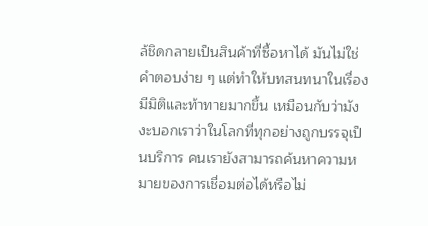ล้ชิดกลายเป็นสินค้าที่ซื้อหาได้ มันไม่ใช่คำตอบง่าย ๆ แต่ทำให้บทสนทนาในเรื่องมีมิติและท้าทายมากขึ้น เหมือนกับว่ามังงะบอกเราว่าในโลกที่ทุกอย่างถูกบรรจุเป็นบริการ คนเรายังสามารถค้นหาความหมายของการเชื่อมต่อได้หรือไม่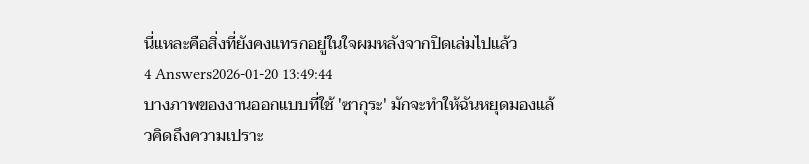นี่แหละคือสิ่งที่ยังคงแทรกอยู่ในใจผมหลังจากปิดเล่มไปแล้ว
4 Answers2026-01-20 13:49:44
บางภาพของงานออกแบบที่ใช้ 'ซากุระ' มักจะทำให้ฉันหยุดมองแล้วคิดถึงความเปราะ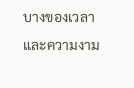บางของเวลาและความงาม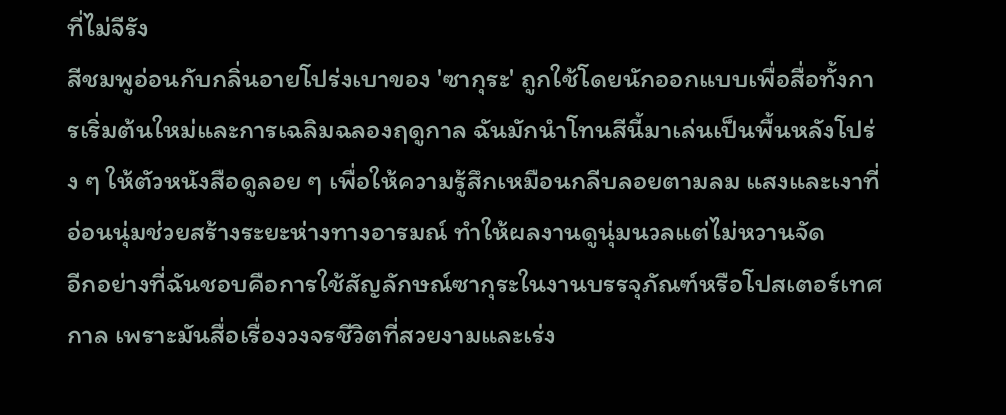ที่ไม่จีรัง
สีชมพูอ่อนกับกลิ่นอายโปร่งเบาของ 'ซากุระ' ถูกใช้โดยนักออกแบบเพื่อสื่อทั้งการเริ่มต้นใหม่และการเฉลิมฉลองฤดูกาล ฉันมักนำโทนสีนี้มาเล่นเป็นพื้นหลังโปร่ง ๆ ให้ตัวหนังสือดูลอย ๆ เพื่อให้ความรู้สึกเหมือนกลีบลอยตามลม แสงและเงาที่อ่อนนุ่มช่วยสร้างระยะห่างทางอารมณ์ ทำให้ผลงานดูนุ่มนวลแต่ไม่หวานจัด
อีกอย่างที่ฉันชอบคือการใช้สัญลักษณ์ซากุระในงานบรรจุภัณฑ์หรือโปสเตอร์เทศกาล เพราะมันสื่อเรื่องวงจรชีวิตที่สวยงามและเร่ง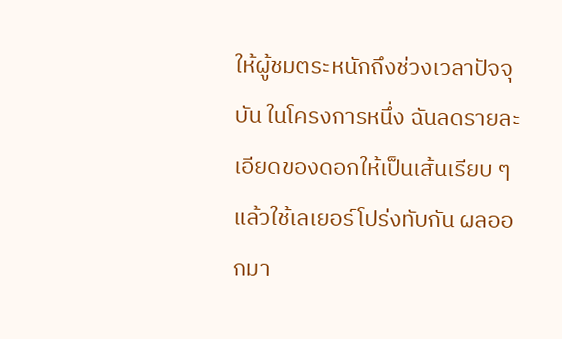ให้ผู้ชมตระหนักถึงช่วงเวลาปัจจุบัน ในโครงการหนึ่ง ฉันลดรายละเอียดของดอกให้เป็นเส้นเรียบ ๆ แล้วใช้เลเยอร์โปร่งทับกัน ผลออกมา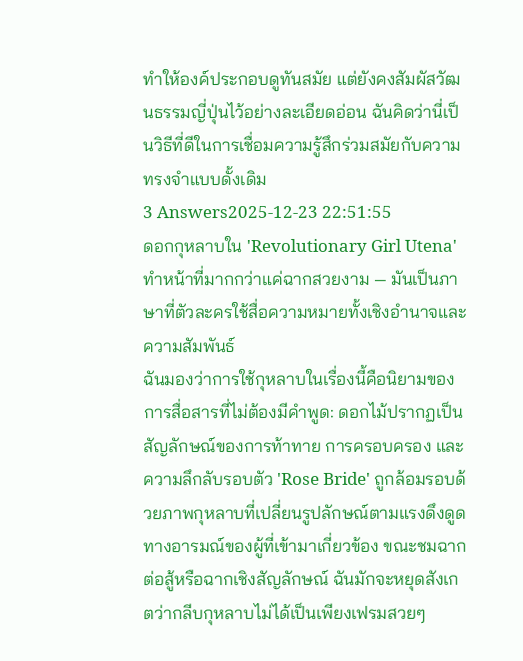ทำให้องค์ประกอบดูทันสมัย แต่ยังคงสัมผัสวัฒนธรรมญี่ปุ่นไว้อย่างละเอียดอ่อน ฉันคิดว่านี่เป็นวิธีที่ดีในการเชื่อมความรู้สึกร่วมสมัยกับความทรงจำแบบดั้งเดิม
3 Answers2025-12-23 22:51:55
ดอกกุหลาบใน 'Revolutionary Girl Utena' ทำหน้าที่มากกว่าแค่ฉากสวยงาม — มันเป็นภาษาที่ตัวละครใช้สื่อความหมายทั้งเชิงอำนาจและความสัมพันธ์
ฉันมองว่าการใช้กุหลาบในเรื่องนี้คือนิยามของการสื่อสารที่ไม่ต้องมีคำพูด: ดอกไม้ปรากฏเป็นสัญลักษณ์ของการท้าทาย การครอบครอง และความลึกลับรอบตัว 'Rose Bride' ถูกล้อมรอบด้วยภาพกุหลาบที่เปลี่ยนรูปลักษณ์ตามแรงดึงดูดทางอารมณ์ของผู้ที่เข้ามาเกี่ยวข้อง ขณะชมฉากต่อสู้หรือฉากเชิงสัญลักษณ์ ฉันมักจะหยุดสังเกตว่ากลีบกุหลาบไม่ได้เป็นเพียงเฟรมสวยๆ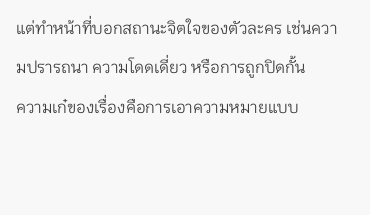แต่ทำหน้าที่บอกสถานะจิตใจของตัวละคร เช่นความปรารถนา ความโดดเดี่ยว หรือการถูกปิดกั้น
ความเก๋ของเรื่องคือการเอาความหมายแบบ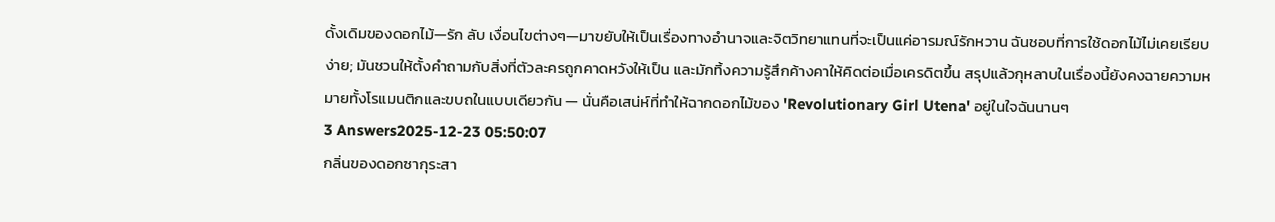ดั้งเดิมของดอกไม้—รัก ลับ เงื่อนไขต่างๆ—มาขยับให้เป็นเรื่องทางอำนาจและจิตวิทยาแทนที่จะเป็นแค่อารมณ์รักหวาน ฉันชอบที่การใช้ดอกไม้ไม่เคยเรียบง่าย; มันชวนให้ตั้งคำถามกับสิ่งที่ตัวละครถูกคาดหวังให้เป็น และมักทิ้งความรู้สึกค้างคาให้คิดต่อเมื่อเครดิตขึ้น สรุปแล้วกุหลาบในเรื่องนี้ยังคงฉายความหมายทั้งโรแมนติกและขบถในแบบเดียวกัน — นั่นคือเสน่ห์ที่ทำให้ฉากดอกไม้ของ 'Revolutionary Girl Utena' อยู่ในใจฉันนานๆ
3 Answers2025-12-23 05:50:07
กลิ่นของดอกซากุระสา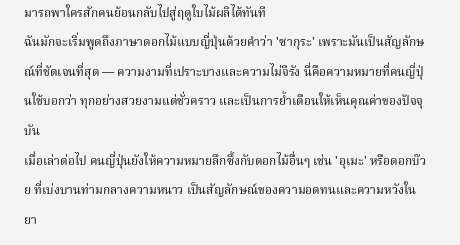มารถพาใครสักคนย้อนกลับไปสู่ฤดูใบไม้ผลิได้ทันที
ฉันมักจะเริ่มพูดถึงภาษาดอกไม้แบบญี่ปุ่นด้วยคำว่า 'ซากุระ' เพราะมันเป็นสัญลักษณ์ที่ชัดเจนที่สุด — ความงามที่เปราะบางและความไม่จีรัง นี่คือความหมายที่คนญี่ปุ่นใช้บอกว่า ทุกอย่างสวยงามแต่ชั่วคราว และเป็นการย้ำเตือนให้เห็นคุณค่าของปัจจุบัน
เมื่อเล่าต่อไป คนญี่ปุ่นยังให้ความหมายลึกซึ้งกับดอกไม้อื่นๆ เช่น 'อุเมะ' หรือดอกบ๊วย ที่เบ่งบานท่ามกลางความหนาว เป็นสัญลักษณ์ของความอดทนและความหวังในยา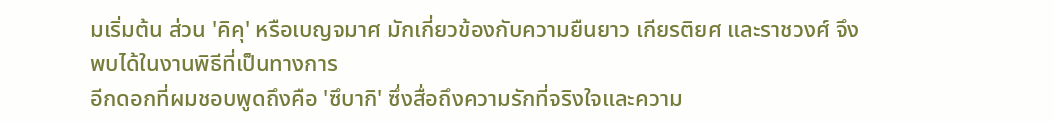มเริ่มต้น ส่วน 'คิคุ' หรือเบญจมาศ มักเกี่ยวข้องกับความยืนยาว เกียรติยศ และราชวงศ์ จึงพบได้ในงานพิธีที่เป็นทางการ
อีกดอกที่ผมชอบพูดถึงคือ 'ซึบากิ' ซึ่งสื่อถึงความรักที่จริงใจและความ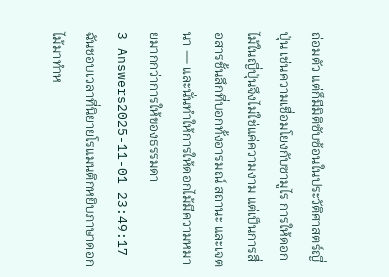ถ่อมตัว แต่ก็มีมิติซับซ้อนในประวัติศาสตร์ญี่ปุ่น เช่นความเชื่อมโยงกับซามูไร การให้ดอกไม้ในญี่ปุ่นจึงไม่ใช่แค่ความงาม แต่เป็นการสื่อสารชั้นลึกที่บอกทั้งอารมณ์ สถานะ และเจตนา — และนั่นทำให้การให้ดอกไม้มีความหมายมากกว่าการให้ของธรรมดา
3 Answers2025-11-01 23:49:17
ฉันชอบเวลาที่นิยายโรแมนติกหยิบภาษาดอกไม้มาทำห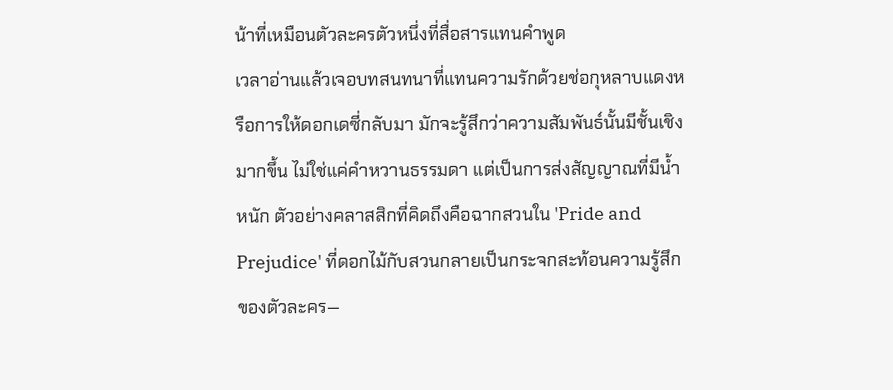น้าที่เหมือนตัวละครตัวหนึ่งที่สื่อสารแทนคำพูด
เวลาอ่านแล้วเจอบทสนทนาที่แทนความรักด้วยช่อกุหลาบแดงหรือการให้ดอกเดซี่กลับมา มักจะรู้สึกว่าความสัมพันธ์นั้นมีชั้นเชิงมากขึ้น ไม่ใช่แค่คำหวานธรรมดา แต่เป็นการส่งสัญญาณที่มีน้ำหนัก ตัวอย่างคลาสสิกที่คิดถึงคือฉากสวนใน 'Pride and Prejudice' ที่ดอกไม้กับสวนกลายเป็นกระจกสะท้อนความรู้สึกของตัวละคร—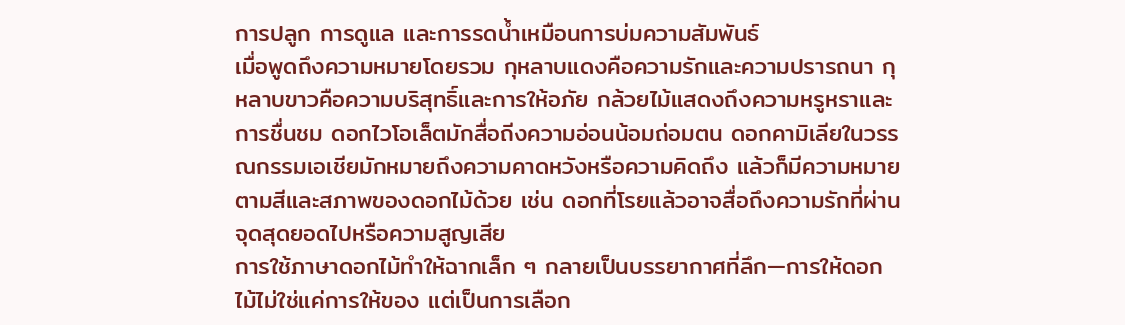การปลูก การดูแล และการรดน้ำเหมือนการบ่มความสัมพันธ์
เมื่อพูดถึงความหมายโดยรวม กุหลาบแดงคือความรักและความปรารถนา กุหลาบขาวคือความบริสุทธิ์และการให้อภัย กล้วยไม้แสดงถึงความหรูหราและการชื่นชม ดอกไวโอเล็ตมักสื่อถีงความอ่อนน้อมถ่อมตน ดอกคามิเลียในวรรณกรรมเอเชียมักหมายถึงความคาดหวังหรือความคิดถึง แล้วก็มีความหมายตามสีและสภาพของดอกไม้ด้วย เช่น ดอกที่โรยแล้วอาจสื่อถึงความรักที่ผ่านจุดสุดยอดไปหรือความสูญเสีย
การใช้ภาษาดอกไม้ทำให้ฉากเล็ก ๆ กลายเป็นบรรยากาศที่ลึก—การให้ดอกไม้ไม่ใช่แค่การให้ของ แต่เป็นการเลือก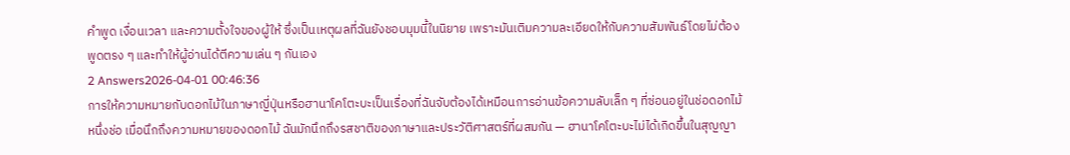คำพูด เงื่อนเวลา และความตั้งใจของผู้ให้ ซึ่งเป็นเหตุผลที่ฉันยังชอบมุมนี้ในนิยาย เพราะมันเติมความละเอียดให้กับความสัมพันธ์โดยไม่ต้องพูดตรง ๆ และทำให้ผู้อ่านได้ตีความเล่น ๆ กันเอง
2 Answers2026-04-01 00:46:36
การให้ความหมายกับดอกไม้ในภาษาญี่ปุ่นหรือฮานาโคโตะบะเป็นเรื่องที่ฉันจับต้องได้เหมือนการอ่านข้อความลับเล็ก ๆ ที่ซ่อนอยู่ในช่อดอกไม้หนึ่งช่อ เมื่อนึกถึงความหมายของดอกไม้ ฉันมักนึกถึงรสชาติของภาษาและประวัติศาสตร์ที่ผสมกัน — ฮานาโคโตะบะไม่ได้เกิดขึ้นในสุญญา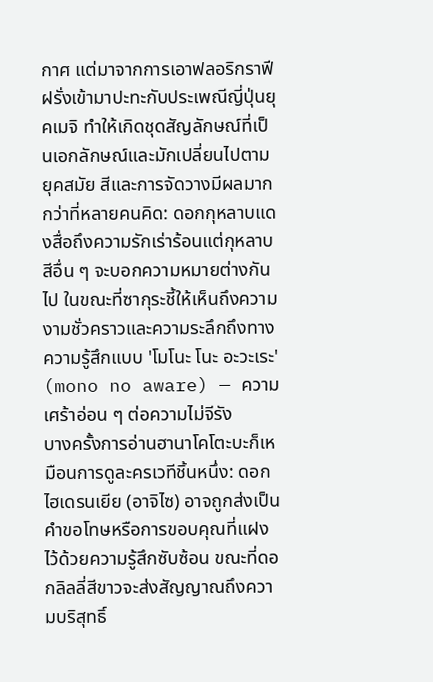กาศ แต่มาจากการเอาฟลอริกราฟีฝรั่งเข้ามาปะทะกับประเพณีญี่ปุ่นยุคเมจิ ทำให้เกิดชุดสัญลักษณ์ที่เป็นเอกลักษณ์และมักเปลี่ยนไปตามยุคสมัย สีและการจัดวางมีผลมากกว่าที่หลายคนคิด: ดอกกุหลาบแดงสื่อถึงความรักเร่าร้อนแต่กุหลาบสีอื่น ๆ จะบอกความหมายต่างกันไป ในขณะที่ซากุระชี้ให้เห็นถึงความงามชั่วคราวและความระลึกถึงทางความรู้สึกแบบ 'โมโนะ โนะ อะวะเระ' (mono no aware) — ความเศร้าอ่อน ๆ ต่อความไม่จีรัง
บางครั้งการอ่านฮานาโคโตะบะก็เหมือนการดูละครเวทีชิ้นหนึ่ง: ดอกไฮเดรนเยีย (อาจิไซ) อาจถูกส่งเป็นคำขอโทษหรือการขอบคุณที่แฝงไว้ด้วยความรู้สึกซับซ้อน ขณะที่ดอกลิลลี่สีขาวจะส่งสัญญาณถึงความบริสุทธิ์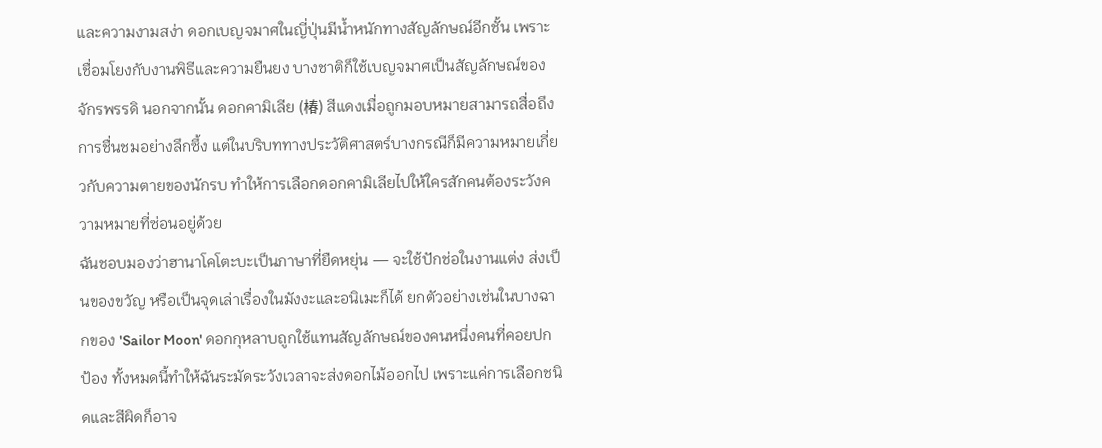และความงามสง่า ดอกเบญจมาศในญี่ปุ่นมีน้ำหนักทางสัญลักษณ์อีกชั้น เพราะเชื่อมโยงกับงานพิธีและความยืนยง บางชาติก็ใช้เบญจมาศเป็นสัญลักษณ์ของจักรพรรดิ นอกจากนั้น ดอกคามิเลีย (椿) สีแดงเมื่อถูกมอบหมายสามารถสื่อถึงการชื่นชมอย่างลึกซึ้ง แต่ในบริบททางประวัติศาสตร์บางกรณีก็มีความหมายเกี่ยวกับความตายของนักรบ ทำให้การเลือกดอกคามิเลียไปให้ใครสักคนต้องระวังความหมายที่ซ่อนอยู่ด้วย
ฉันชอบมองว่าฮานาโคโตะบะเป็นภาษาที่ยืดหยุ่น — จะใช้ปักช่อในงานแต่ง ส่งเป็นของขวัญ หรือเป็นจุดเล่าเรื่องในมังงะและอนิเมะก็ได้ ยกตัวอย่างเช่นในบางฉากของ 'Sailor Moon' ดอกกุหลาบถูกใช้แทนสัญลักษณ์ของคนหนึ่งคนที่คอยปกป้อง ทั้งหมดนี้ทำให้ฉันระมัดระวังเวลาจะส่งดอกไม้ออกไป เพราะแค่การเลือกชนิดและสีผิดก็อาจ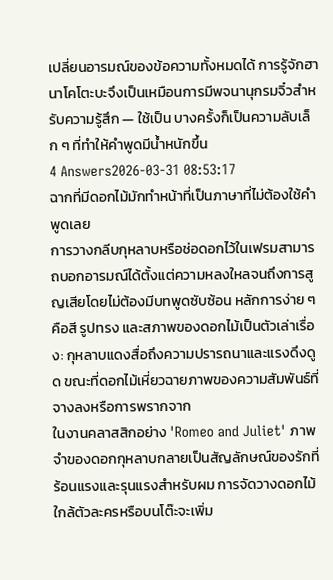เปลี่ยนอารมณ์ของข้อความทั้งหมดได้ การรู้จักฮานาโคโตะบะจึงเป็นเหมือนการมีพจนานุกรมจิ๋วสำหรับความรู้สึก — ใช้เป็น บางครั้งก็เป็นความลับเล็ก ๆ ที่ทำให้คำพูดมีน้ำหนักขึ้น
4 Answers2026-03-31 08:53:17
ฉากที่มีดอกไม้มักทำหน้าที่เป็นภาษาที่ไม่ต้องใช้คำพูดเลย
การวางกลีบกุหลาบหรือช่อดอกไว้ในเฟรมสามารถบอกอารมณ์ได้ตั้งแต่ความหลงใหลจนถึงการสูญเสียโดยไม่ต้องมีบทพูดซับซ้อน หลักการง่าย ๆ คือสี รูปทรง และสภาพของดอกไม้เป็นตัวเล่าเรื่อง: กุหลาบแดงสื่อถึงความปรารถนาและแรงดึงดูด ขณะที่ดอกไม้เหี่ยวฉายภาพของความสัมพันธ์ที่จางลงหรือการพรากจาก
ในงานคลาสสิกอย่าง 'Romeo and Juliet' ภาพจำของดอกกุหลาบกลายเป็นสัญลักษณ์ของรักที่ร้อนแรงและรุนแรงสำหรับผม การจัดวางดอกไม้ใกล้ตัวละครหรือบนโต๊ะจะเพิ่ม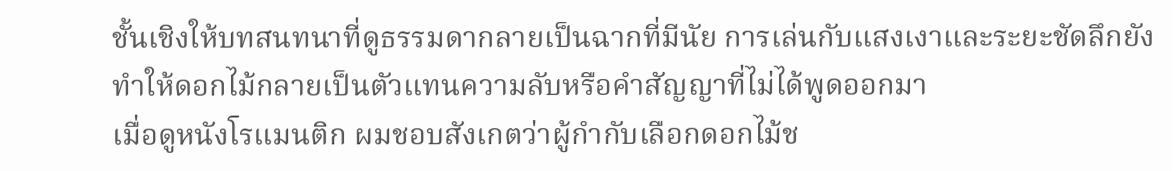ชั้นเชิงให้บทสนทนาที่ดูธรรมดากลายเป็นฉากที่มีนัย การเล่นกับแสงเงาและระยะชัดลึกยังทำให้ดอกไม้กลายเป็นตัวแทนความลับหรือคำสัญญาที่ไม่ได้พูดออกมา
เมื่อดูหนังโรแมนติก ผมชอบสังเกตว่าผู้กำกับเลือกดอกไม้ช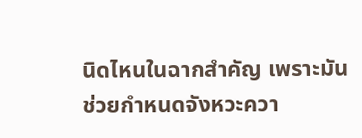นิดไหนในฉากสำคัญ เพราะมันช่วยกำหนดจังหวะควา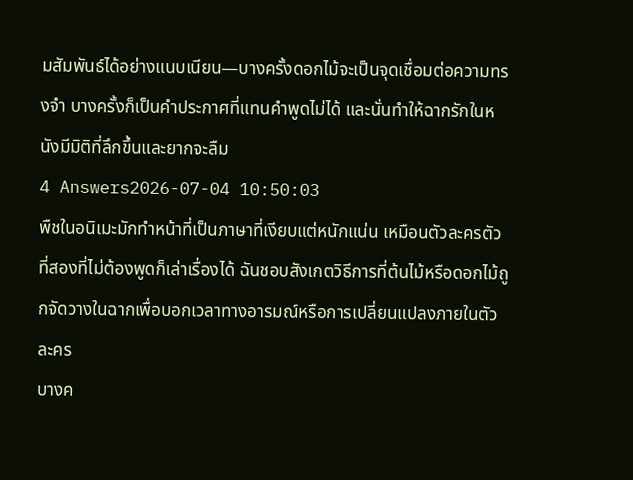มสัมพันธ์ได้อย่างแนบเนียน—บางครั้งดอกไม้จะเป็นจุดเชื่อมต่อความทรงจำ บางครั้งก็เป็นคำประกาศที่แทนคำพูดไม่ได้ และนั่นทำให้ฉากรักในหนังมีมิติที่ลึกขึ้นและยากจะลืม
4 Answers2026-07-04 10:50:03
พืชในอนิเมะมักทำหน้าที่เป็นภาษาที่เงียบแต่หนักแน่น เหมือนตัวละครตัวที่สองที่ไม่ต้องพูดก็เล่าเรื่องได้ ฉันชอบสังเกตวิธีการที่ต้นไม้หรือดอกไม้ถูกจัดวางในฉากเพื่อบอกเวลาทางอารมณ์หรือการเปลี่ยนแปลงภายในตัวละคร
บางค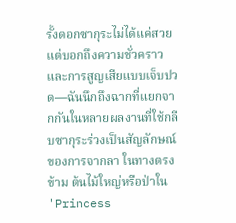รั้งดอกซากุระไม่ได้แค่สวย แต่บอกถึงความชั่วคราวและการสูญเสียแบบเจ็บปวด—ฉันนึกถึงฉากที่แยกจากกันในหลายผลงานที่ใช้กลีบซากุระร่วงเป็นสัญลักษณ์ของการจากลา ในทางตรงข้าม ต้นไม้ใหญ่หรือป่าใน 'Princess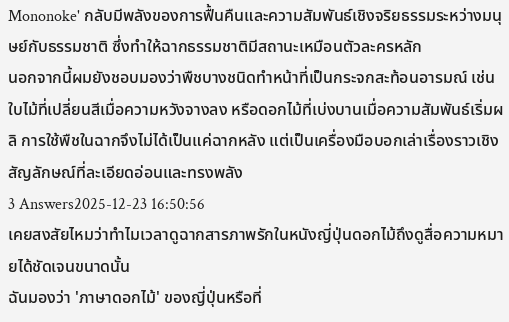Mononoke' กลับมีพลังของการฟื้นคืนและความสัมพันธ์เชิงจริยธรรมระหว่างมนุษย์กับธรรมชาติ ซึ่งทำให้ฉากธรรมชาติมีสถานะเหมือนตัวละครหลัก
นอกจากนี้ผมยังชอบมองว่าพืชบางชนิดทำหน้าที่เป็นกระจกสะท้อนอารมณ์ เช่น ใบไม้ที่เปลี่ยนสีเมื่อความหวังจางลง หรือดอกไม้ที่เบ่งบานเมื่อความสัมพันธ์เริ่มผลิ การใช้พืชในฉากจึงไม่ได้เป็นแค่ฉากหลัง แต่เป็นเครื่องมือบอกเล่าเรื่องราวเชิงสัญลักษณ์ที่ละเอียดอ่อนและทรงพลัง
3 Answers2025-12-23 16:50:56
เคยสงสัยไหมว่าทำไมเวลาดูฉากสารภาพรักในหนังญี่ปุ่นดอกไม้ถึงดูสื่อความหมายได้ชัดเจนขนาดนั้น
ฉันมองว่า 'ภาษาดอกไม้' ของญี่ปุ่นหรือที่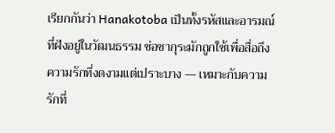เรียกกันว่า Hanakotoba เป็นทั้งรหัสและอารมณ์ที่ฝังอยู่ในวัฒนธรรม ช่อซากุระมักถูกใช้เพื่อสื่อถึงความรักที่งดงามแต่เปราะบาง — เหมาะกับความรักที่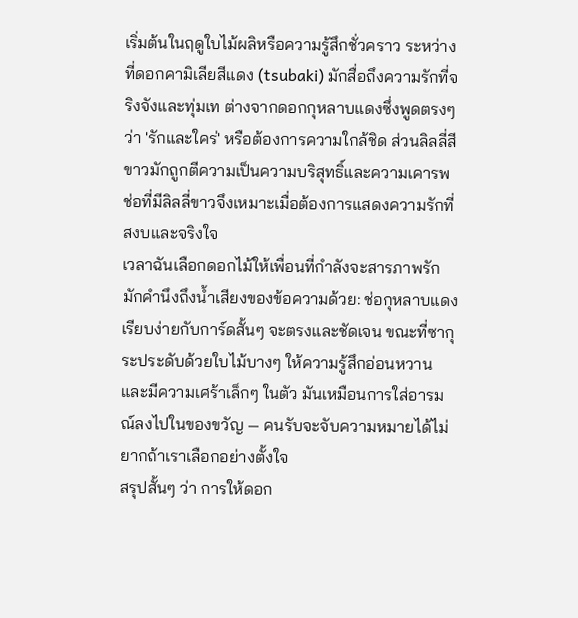เริ่มต้นในฤดูใบไม้ผลิหรือความรู้สึกชั่วคราว ระหว่างที่ดอกคามิเลียสีแดง (tsubaki) มักสื่อถึงความรักที่จริงจังและทุ่มเท ต่างจากดอกกุหลาบแดงซึ่งพูดตรงๆ ว่า 'รักและใคร่' หรือต้องการความใกล้ชิด ส่วนลิลลี่สีขาวมักถูกตีความเป็นความบริสุทธิ์และความเคารพ ช่อที่มีลิลลี่ขาวจึงเหมาะเมื่อต้องการแสดงความรักที่สงบและจริงใจ
เวลาฉันเลือกดอกไม้ให้เพื่อนที่กำลังจะสารภาพรัก มักคำนึงถึงน้ำเสียงของข้อความด้วย: ช่อกุหลาบแดงเรียบง่ายกับการ์ดสั้นๆ จะตรงและชัดเจน ขณะที่ซากุระประดับด้วยใบไม้บางๆ ให้ความรู้สึกอ่อนหวานและมีความเศร้าเล็กๆ ในตัว มันเหมือนการใส่อารมณ์ลงไปในของขวัญ — คนรับจะจับความหมายได้ไม่ยากถ้าเราเลือกอย่างตั้งใจ
สรุปสั้นๆ ว่า การให้ดอก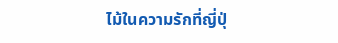ไม้ในความรักที่ญี่ปุ่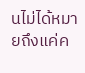นไม่ได้หมายถึงแค่ค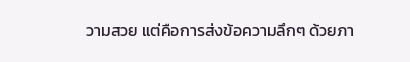วามสวย แต่คือการส่งข้อความลึกๆ ด้วยภา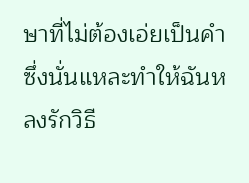ษาที่ไม่ต้องเอ่ยเป็นคำ ซึ่งนั่นแหละทำให้ฉันหลงรักวิธี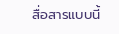สื่อสารแบบนี้